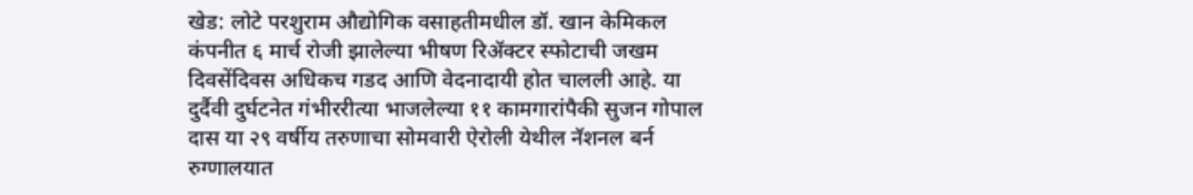खेड: लोटे परशुराम औद्योगिक वसाहतीमधील डॉ. खान केमिकल कंपनीत ६ मार्च रोजी झालेल्या भीषण रिॲक्टर स्फोटाची जखम दिवसेंदिवस अधिकच गडद आणि वेदनादायी होत चालली आहे. या दुर्दैवी दुर्घटनेत गंभीररीत्या भाजलेल्या ११ कामगारांपैकी सुजन गोपाल दास या २९ वर्षीय तरुणाचा सोमवारी ऐरोली येथील नॅशनल बर्न रुग्णालयात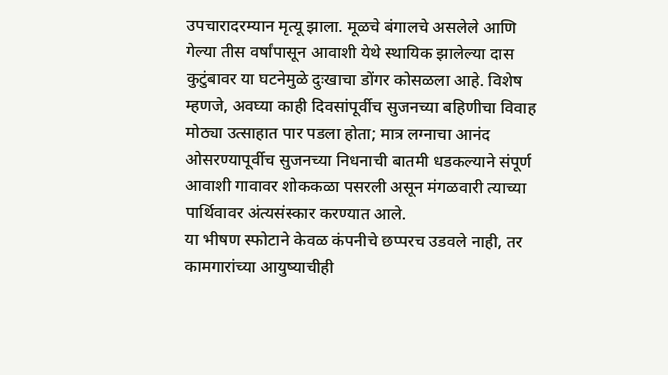उपचारादरम्यान मृत्यू झाला. मूळचे बंगालचे असलेले आणि गेल्या तीस वर्षांपासून आवाशी येथे स्थायिक झालेल्या दास कुटुंबावर या घटनेमुळे दुःखाचा डोंगर कोसळला आहे. विशेष म्हणजे, अवघ्या काही दिवसांपूर्वीच सुजनच्या बहिणीचा विवाह मोठ्या उत्साहात पार पडला होता; मात्र लग्नाचा आनंद ओसरण्यापूर्वीच सुजनच्या निधनाची बातमी धडकल्याने संपूर्ण आवाशी गावावर शोककळा पसरली असून मंगळवारी त्याच्या पार्थिवावर अंत्यसंस्कार करण्यात आले.
या भीषण स्फोटाने केवळ कंपनीचे छप्परच उडवले नाही, तर कामगारांच्या आयुष्याचीही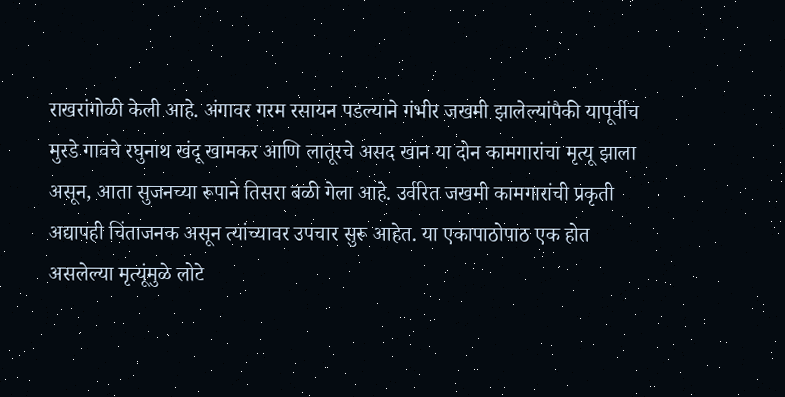राखरांगोळी केली आहे. अंगावर गरम रसायन पडल्याने गंभीर जखमी झालेल्यांपैकी यापूर्वीच मुरडे गावचे रघुनाथ खंदू खामकर आणि लातूरचे असद खान या दोन कामगारांचा मृत्यू झाला असून, आता सुजनच्या रूपाने तिसरा बळी गेला आहे. उर्वरित जखमी कामगारांची प्रकृती अद्यापही चिंताजनक असून त्यांच्यावर उपचार सुरू आहेत. या एकापाठोपाठ एक होत असलेल्या मृत्यूंमुळे लोटे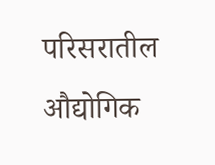परिसरातील औद्योगिक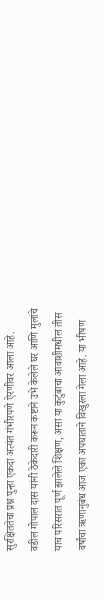सुरक्षिततेचा प्रश्न पुन्हा एकदा अत्यंत गंभीरपणे ऐरणीवर आला आहे.
वडील गोपाल दास यांनी ठेकेदारी करून कष्टाने उभे केलेले घर आणि मुलांचे याच परिसरात पूर्ण झालेले शिक्षण, असा या कुटुंबाचा आवाशीमधील तीस वर्षांचा ऋणानुबंध आज एका अपघाताने विखुरला गेला आहे. या भीषण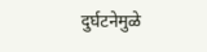दुर्घटनेमुळे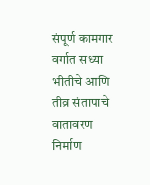संपूर्ण कामगार वर्गात सध्या भीतीचे आणि तीव्र संतापाचे वातावरण निर्माण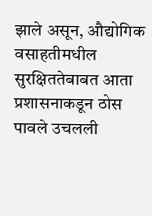झाले असून, औद्योगिक वसाहतीमधील सुरक्षिततेबाबत आता प्रशासनाकडून ठोस पावले उचलली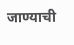जाण्याची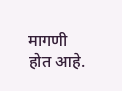मागणी होत आहे.